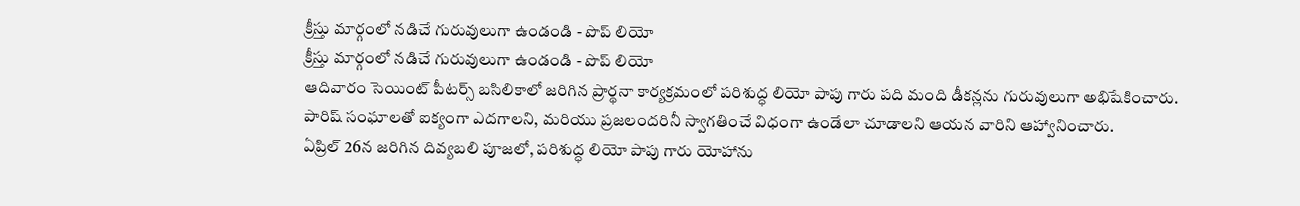క్రీస్తు మార్గంలో నడిచే గురువులుగా ఉండండి - పొప్ లియో
క్రీస్తు మార్గంలో నడిచే గురువులుగా ఉండండి - పొప్ లియో
ఆదివారం సెయింట్ పీటర్స్ బసిలికాలో జరిగిన ప్రార్థనా కార్యక్రమంలో పరిశుద్ధ లియో పాపు గారు పది మంది డీకన్లను గురువులుగా అభిషేకించారు. పారిష్ సంఘాలతో ఐక్యంగా ఎదగాలని, మరియు ప్రజలందరినీ స్వాగతించే విధంగా ఉండేలా చూడాలని ఆయన వారిని ఆహ్వానించారు.
ఏప్రిల్ 26న జరిగిన దివ్యబలి పూజలో, పరిశుద్ధ లియో పాపు గారు యోహాను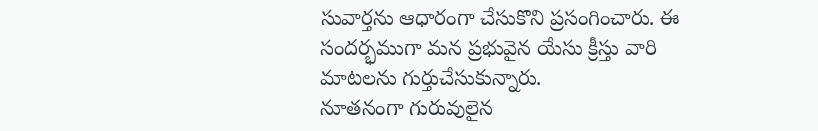సువార్తను ఆధారంగా చేసుకొని ప్రసంగించారు. ఈ సందర్భముగా మన ప్రభువైన యేసు క్రీస్తు వారి మాటలను గుర్తుచేసుకున్నారు.
నూతనంగా గురువులైన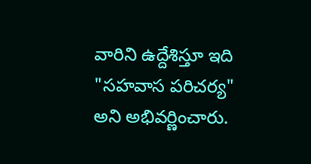వారిని ఉద్దేశిస్తూ ఇది "సహవాస పరిచర్య" అని అభివర్ణించారు.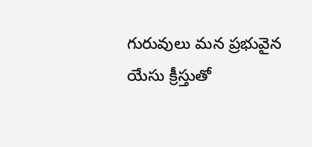గురువులు మన ప్రభువైన యేసు క్రీస్తుతో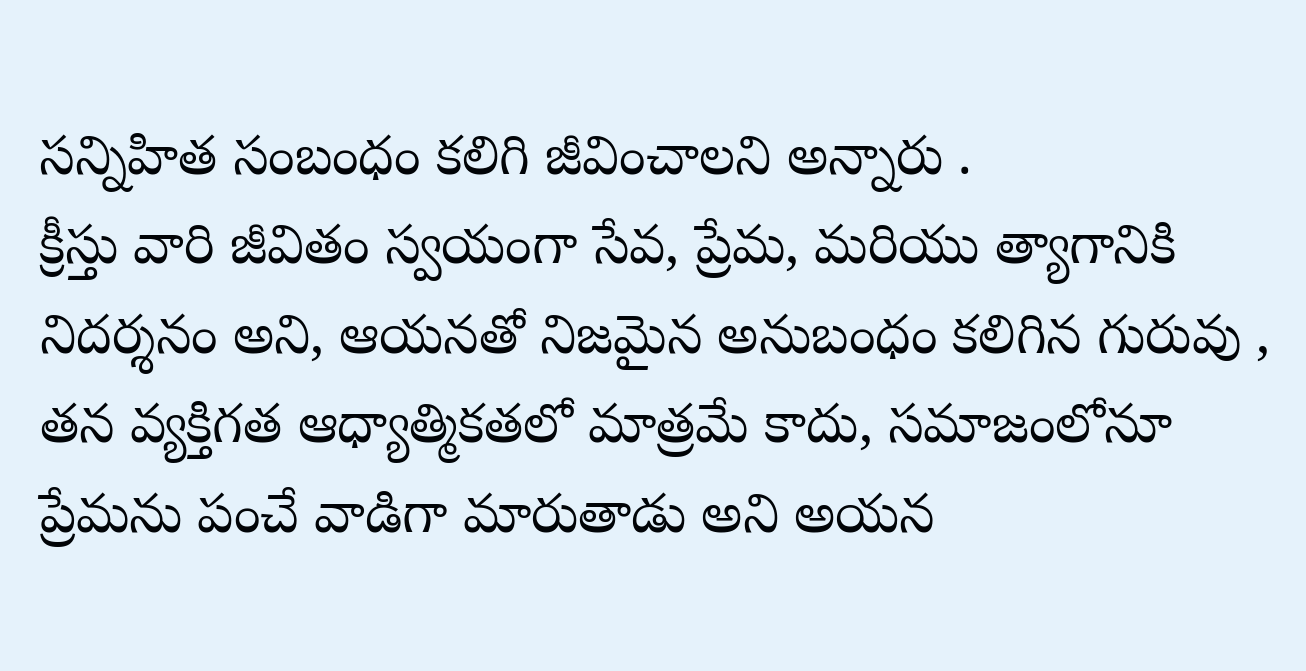సన్నిహిత సంబంధం కలిగి జీవించాలని అన్నారు .
క్రీస్తు వారి జీవితం స్వయంగా సేవ, ప్రేమ, మరియు త్యాగానికి నిదర్శనం అని, ఆయనతో నిజమైన అనుబంధం కలిగిన గురువు , తన వ్యక్తిగత ఆధ్యాత్మికతలో మాత్రమే కాదు, సమాజంలోనూ ప్రేమను పంచే వాడిగా మారుతాడు అని అయన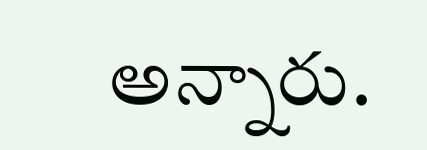అన్నారు.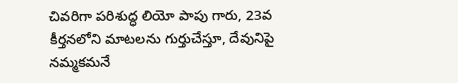చివరిగా పరిశుద్ధ లియో పాపు గారు, 23వ కీర్తనలోని మాటలను గుర్తుచేస్తూ, దేవునిపై నమ్మకమనే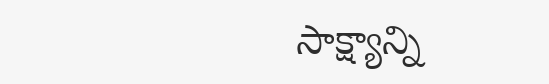సాక్ష్యాన్ని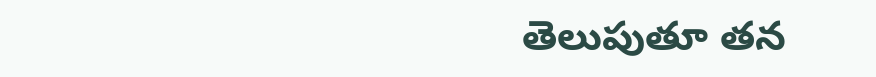తెలుపుతూ తన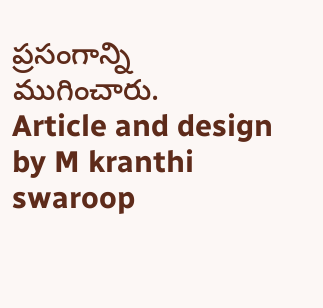ప్రసంగాన్ని ముగించారు.
Article and design by M kranthi swaroop